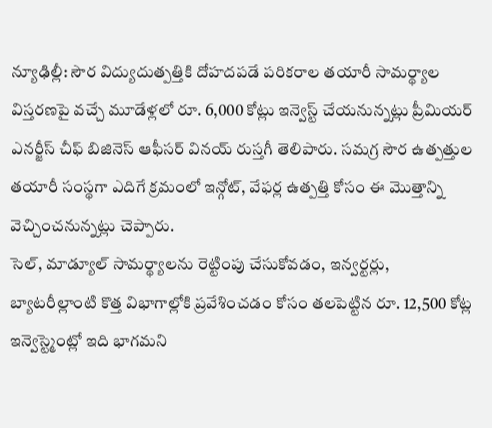న్యూఢిల్లీ: సౌర విద్యుదుత్పత్తికి దోహదపడే పరికరాల తయారీ సామర్థ్యాల విస్తరణపై వచ్చే మూడేళ్లలో రూ. 6,000 కోట్లు ఇన్వెస్ట్ చేయనున్నట్లు ప్రీమియర్ ఎనర్జీస్ చీఫ్ బిజినెస్ ఆఫీసర్ వినయ్ రుస్తగీ తెలిపారు. సమగ్ర సౌర ఉత్పత్తుల తయారీ సంస్థగా ఎదిగే క్రమంలో ఇన్గోట్, వేఫర్ల ఉత్పత్తి కోసం ఈ మొత్తాన్ని వెచ్చించనున్నట్లు చెప్పారు.
సెల్, మాడ్యూల్ సామర్థ్యాలను రెట్టింపు చేసుకోవడం, ఇన్వర్టర్లు, బ్యాటరీల్లాంటి కొత్త విభాగాల్లోకి ప్రవేశించడం కోసం తలపెట్టిన రూ. 12,500 కోట్ల ఇన్వెస్ట్మెంట్లో ఇది భాగమని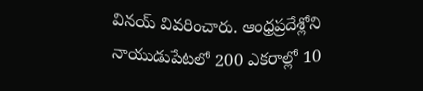వినయ్ వివరించారు. ఆంధ్రప్రదేశ్లోని నాయుడుపేటలో 200 ఎకరాల్లో 10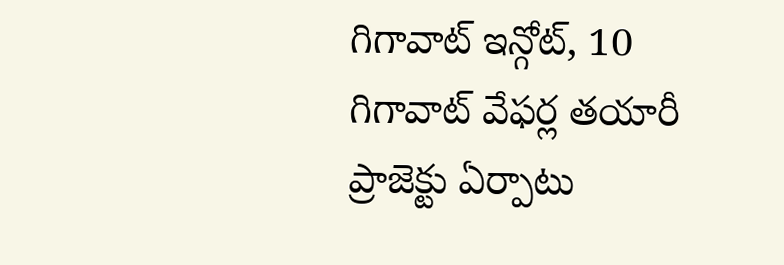గిగావాట్ ఇన్గోట్, 10 గిగావాట్ వేఫర్ల తయారీ ప్రాజెక్టు ఏర్పాటు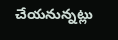చేయనున్నట్లు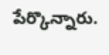పేర్కొన్నారు.